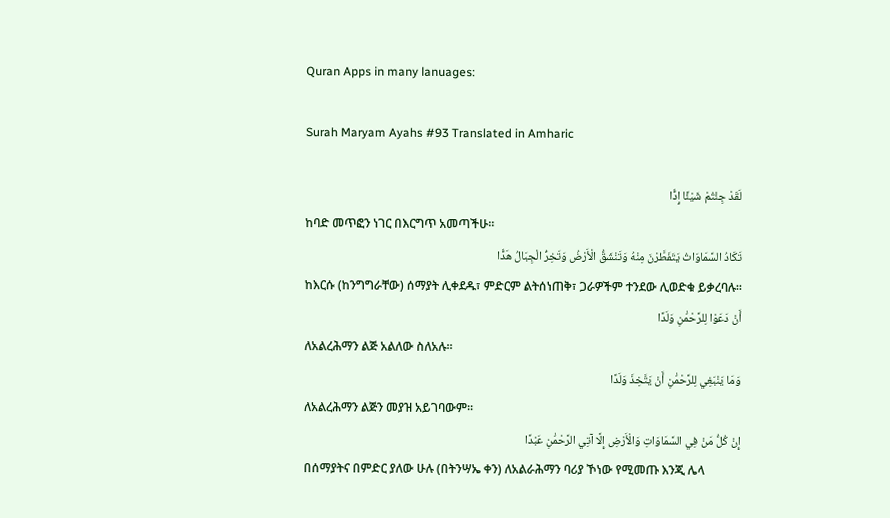Quran Apps in many lanuages:

Surah Maryam Ayahs #93 Translated in Amharic

لَقَدْ جِئْتُمْ شَيْئًا إِدًّا
ከባድ መጥፎን ነገር በእርግጥ አመጣችሁ፡፡
تَكَادُ السَّمَاوَاتُ يَتَفَطَّرْنَ مِنْهُ وَتَنْشَقُّ الْأَرْضُ وَتَخِرُّ الْجِبَالُ هَدًّا
ከእርሱ (ከንግግራቸው) ሰማያት ሊቀደዱ፣ ምድርም ልትሰነጠቅ፣ ጋራዎችም ተንደው ሊወድቁ ይቃረባሉ፡፡
أَنْ دَعَوْا لِلرَّحْمَٰنِ وَلَدًا
ለአልረሕማን ልጅ አልለው ስለአሉ፡፡
وَمَا يَنْبَغِي لِلرَّحْمَٰنِ أَنْ يَتَّخِذَ وَلَدًا
ለአልረሕማን ልጅን መያዝ አይገባውም፡፡
إِنْ كُلُّ مَنْ فِي السَّمَاوَاتِ وَالْأَرْضِ إِلَّا آتِي الرَّحْمَٰنِ عَبْدًا
በሰማያትና በምድር ያለው ሁሉ (በትንሣኤ ቀን) ለአልራሕማን ባሪያ ኾነው የሚመጡ እንጂ ሌላ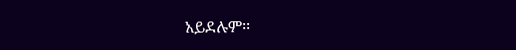አይደሉም፡፡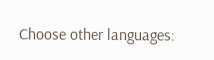Choose other languages: